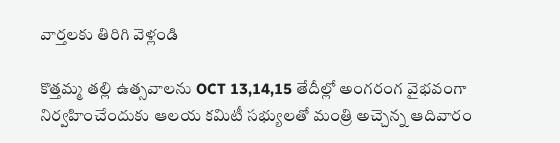వార్తలకు తిరిగి వెళ్లండి

కొత్తమ్మ తల్లి ఉత్సవాలను OCT 13,14,15 తేదీల్లో అంగరంగ వైభవంగా నిర్వహించేందుకు ఆలయ కమిటీ సభ్యులతో మంత్రి అచ్చెన్న ఆదివారం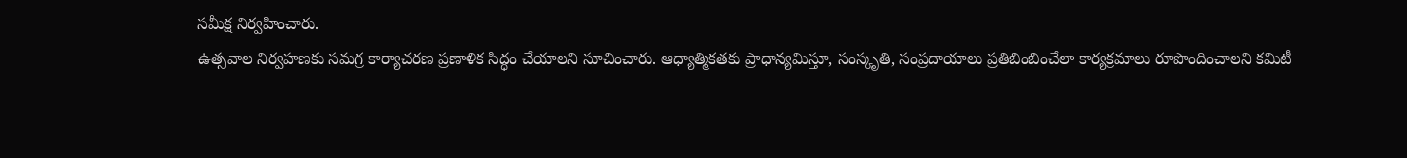సమీక్ష నిర్వహించారు.
ఉత్సవాల నిర్వహణకు సమగ్ర కార్యాచరణ ప్రణాళిక సిద్ధం చేయాలని సూచించారు. ఆధ్యాత్మికతకు ప్రాధాన్యమిస్తూ, సంస్కృతి, సంప్రదాయాలు ప్రతిబింబించేలా కార్యక్రమాలు రూపొందించాలని కమిటీ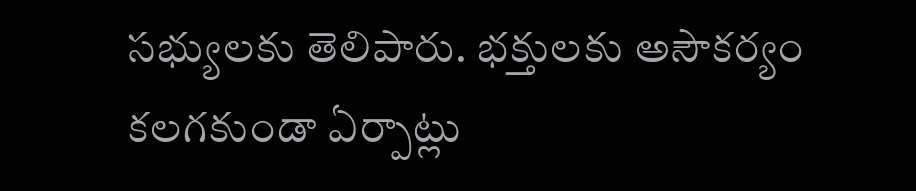సభ్యులకు తెలిపారు. భక్తులకు అసౌకర్యం కలగకుండా ఏర్పాట్లు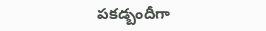పకడ్బందీగా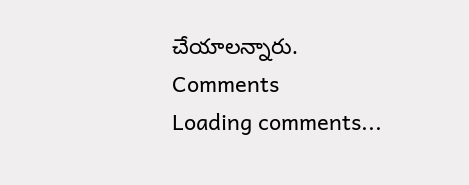చేయాలన్నారు.
Comments
Loading comments...